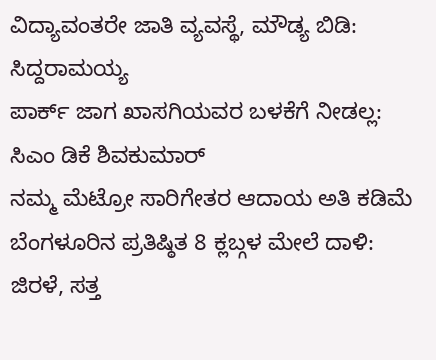ವಿದ್ಯಾವಂತರೇ ಜಾತಿ ವ್ಯವಸ್ಥೆ, ಮೌಡ್ಯ ಬಿಡಿ: ಸಿದ್ದರಾಮಯ್ಯ
ಪಾರ್ಕ್ ಜಾಗ ಖಾಸಗಿಯವರ ಬಳಕೆಗೆ ನೀಡಲ್ಲ: ಸಿಎಂ ಡಿಕೆ ಶಿವಕುಮಾರ್
ನಮ್ಮ ಮೆಟ್ರೋ ಸಾರಿಗೇತರ ಆದಾಯ ಅತಿ ಕಡಿಮೆ
ಬೆಂಗಳೂರಿನ ಪ್ರತಿಷ್ಠಿತ 8 ಕ್ಲಬ್ಗಳ ಮೇಲೆ ದಾಳಿ: ಜಿರಳೆ, ಸತ್ತ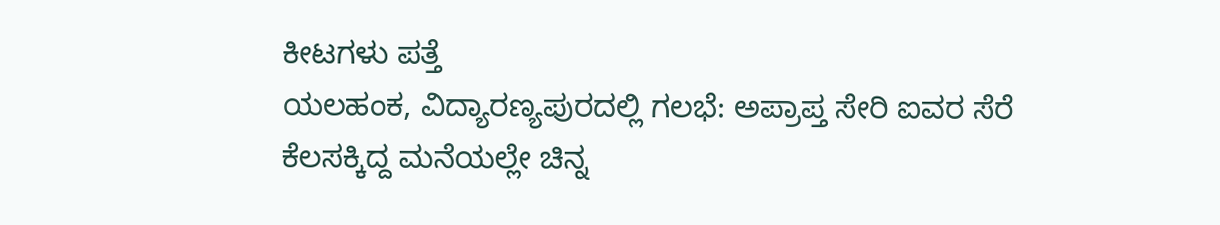ಕೀಟಗಳು ಪತ್ತೆ
ಯಲಹಂಕ, ವಿದ್ಯಾರಣ್ಯಪುರದಲ್ಲಿ ಗಲಭೆ: ಅಪ್ರಾಪ್ತ ಸೇರಿ ಐವರ ಸೆರೆ
ಕೆಲಸಕ್ಕಿದ್ದ ಮನೆಯಲ್ಲೇ ಚಿನ್ನ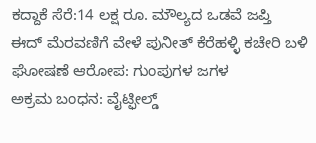ಕದ್ದಾಕೆ ಸೆರೆ:14 ಲಕ್ಷ ರೂ. ಮೌಲ್ಯದ ಒಡವೆ ಜಪ್ತಿ
ಈದ್ ಮೆರವಣಿಗೆ ವೇಳೆ ಪುನೀತ್ ಕೆರೆಹಳ್ಳಿ ಕಚೇರಿ ಬಳಿ ಘೋಷಣೆ ಆರೋಪ: ಗುಂಪುಗಳ ಜಗಳ
ಅಕ್ರಮ ಬಂಧನ: ವೈಟ್ಫೀಲ್ಡ್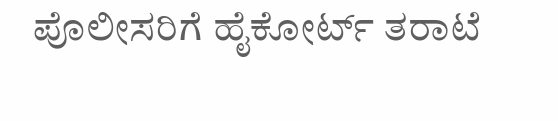ಪೊಲೀಸರಿಗೆ ಹೈಕೋರ್ಟ್ ತರಾಟೆ